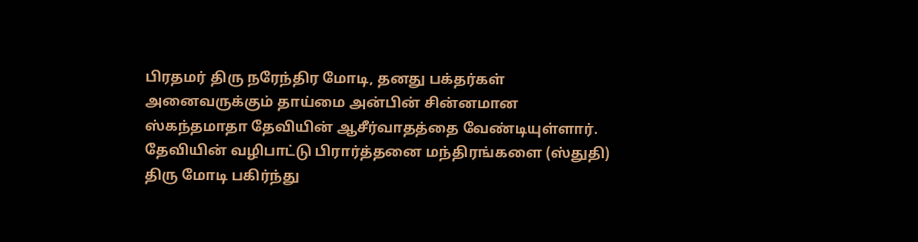பிரதமர் திரு நரேந்திர மோடி, தனது பக்தர்கள் அனைவருக்கும் தாய்மை அன்பின் சின்னமான ஸ்கந்தமாதா தேவியின் ஆசீர்வாதத்தை வேண்டியுள்ளார்.
தேவியின் வழிபாட்டு பிரார்த்தனை மந்திரங்களை (ஸ்துதி) திரு மோடி பகிர்ந்து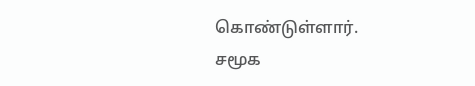கொண்டுள்ளார்.
சமூக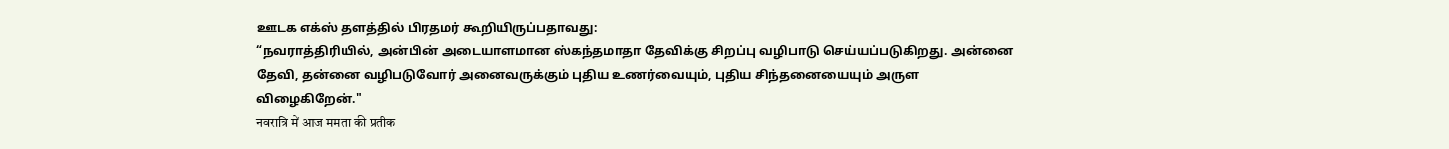ஊடக எக்ஸ் தளத்தில் பிரதமர் கூறியிருப்பதாவது:
“நவராத்திரியில், அன்பின் அடையாளமான ஸ்கந்தமாதா தேவிக்கு சிறப்பு வழிபாடு செய்யப்படுகிறது. அன்னை தேவி, தன்னை வழிபடுவோர் அனைவருக்கும் புதிய உணர்வையும், புதிய சிந்தனையையும் அருள விழைகிறேன்."
नवरात्रि में आज ममता की प्रतीक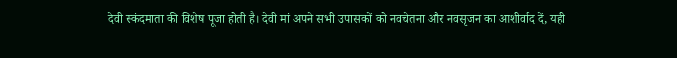देवी स्कंदमाता की विशेष पूजा होती है। देवी मां अपने सभी उपासकों को नवचेतना और नवसृजन का आशीर्वाद दें, यही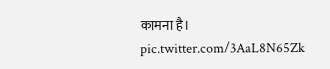कामना है। pic.twitter.com/3AaL8N65Zk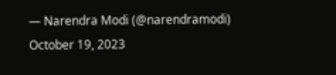— Narendra Modi (@narendramodi) October 19, 2023